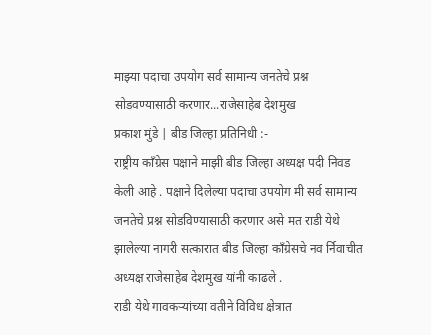माझ्या पदाचा उपयोग सर्व सामान्य जनतेचे प्रश्न सोडवण्यासाठी करणार...राजेसाहेब देशमुख
प्रकाश मुंडे | बीड जिल्हा प्रतिनिधी :-
राष्ट्रीय काँग्रेस पक्षाने माझी बीड जिल्हा अध्यक्ष पदी निवड केली आहे . पक्षाने दिलेल्या पदाचा उपयोग मी सर्व सामान्य जनतेचे प्रश्न सोडविण्यासाठी करणार असे मत राडी येथे झालेल्या नागरी सत्कारात बीड जिल्हा काँग्रेसचे नव र्निवाचीत अध्यक्ष राजेसाहेब देशमुख यांनी काढले .
राडी येथे गावकऱ्यांच्या वतीने विविध क्षेत्रात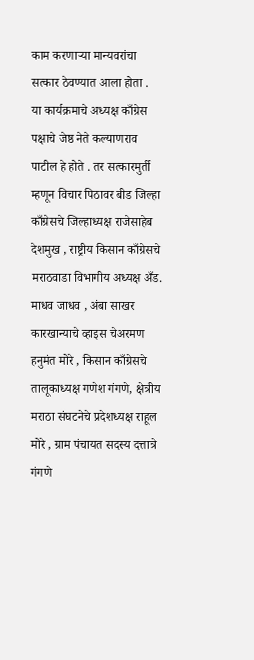काम करणाऱ्या मान्यवरांचा सत्कार ठेवण्यात आला होता .
या कार्यक्रमाचे अध्यक्ष काँग्रेस पक्षाचे जेष्ठ नेते कल्याणराव पाटील हे होते . तर सत्कारमुर्ती म्हणून विचार पिठावर बीड जिल्हा काँग्रेसचे जिल्हाध्यक्ष राजेसाहेब देशमुख , राष्ट्रीय किसान काँग्रेसचे मराठवाडा विभागीय अध्यक्ष अँड. माधव जाधव , अंबा साखर कारखान्याचे व्हाइस चेअरमण हनुमंत मोरे , किसान काँग्रेसचे तालूकाध्यक्ष गणेश गंगणे, क्षेत्रीय मराठा संघटनेचे प्रदेशध्यक्ष राहूल मोरे , ग्राम पंचायत सदस्य दत्तात्रे गंगणे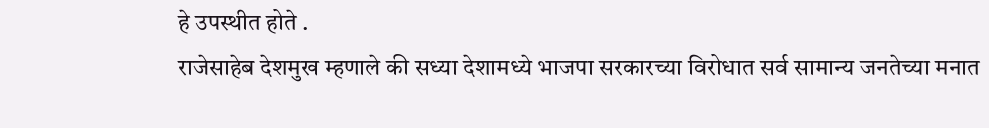हे उपस्थीत होते .
राजेसाहेब देशमुख म्हणाले की सध्या देशामध्ये भाजपा सरकारच्या विरोधात सर्व सामान्य जनतेच्या मनात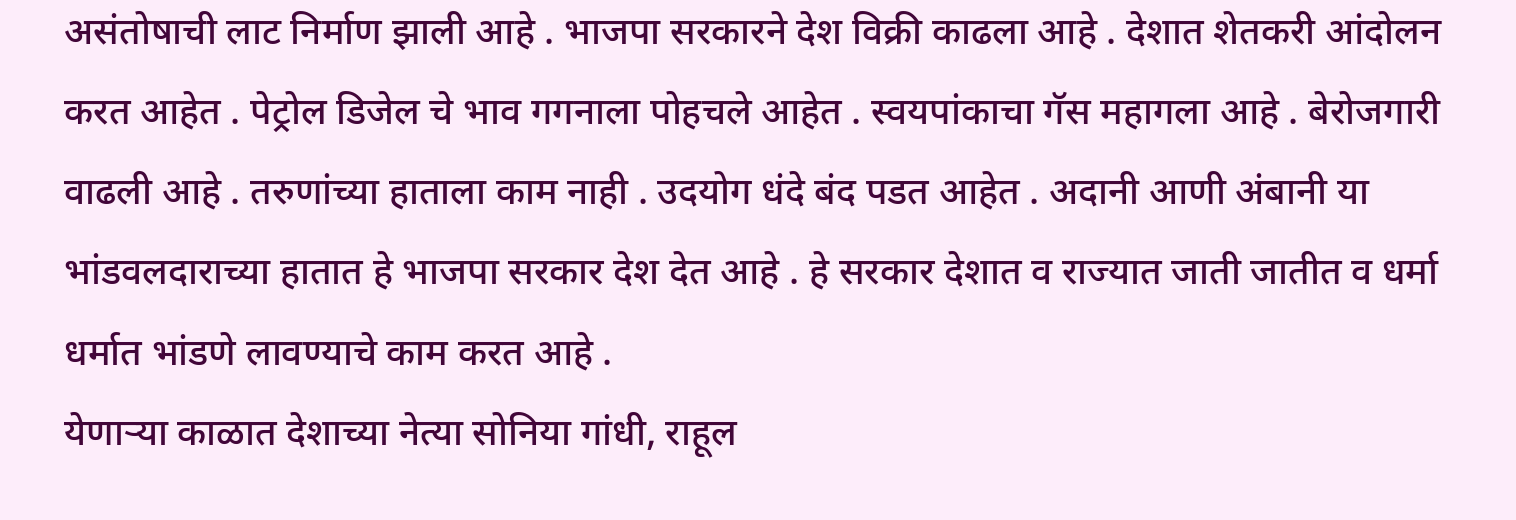असंतोषाची लाट निर्माण झाली आहे . भाजपा सरकारने देश विक्री काढला आहे . देशात शेतकरी आंदोलन करत आहेत . पेट्रोल डिजेल चे भाव गगनाला पोहचले आहेत . स्वयपांकाचा गॅस महागला आहे . बेरोजगारी वाढली आहे . तरुणांच्या हाताला काम नाही . उदयोग धंदे बंद पडत आहेत . अदानी आणी अंबानी या भांडवलदाराच्या हातात हे भाजपा सरकार देश देत आहे . हे सरकार देशात व राज्यात जाती जातीत व धर्मा धर्मात भांडणे लावण्याचे काम करत आहे .
येणाऱ्या काळात देशाच्या नेत्या सोनिया गांधी, राहूल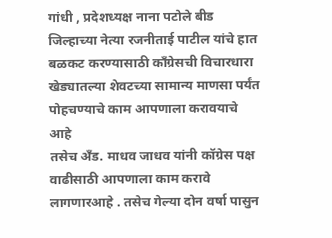गांधी , प्रदेशध्यक्ष नाना पटोले बीड जिल्हाच्या नेत्या रजनीताई पाटील यांचे हात बळकट करण्यासाठी काँग्रेसची विचारधारा खेड्यातल्या शेवटच्या सामान्य माणसा पर्यंत पोहचण्याचे काम आपणाला करावयाचे आहे
तसेच अँड. माधव जाधव यांनी कॉग्रेस पक्ष वाढीसाठी आपणाला काम करावे लागणारआहे . तसेच गेल्या दोन वर्षा पासुन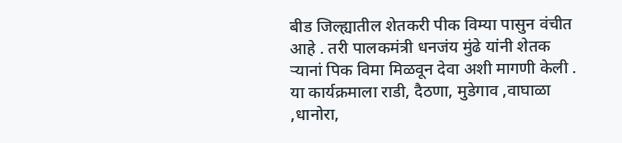बीड जिल्ह्यातील शेतकरी पीक विम्या पासुन वंचीत आहे . तरी पालकमंत्री धनजंय मुंढे यांनी शेतक ऱ्यानां पिक विमा मिळवून देवा अशी मागणी केली . या कार्यक्रमाला राडी, दैठणा, मुडेगाव ,वाघाळा ,धानोरा,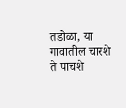तडोळा, या गावातील चारशे ते पाचशे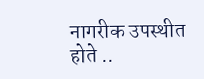नागरीक उपस्थीत होते ..